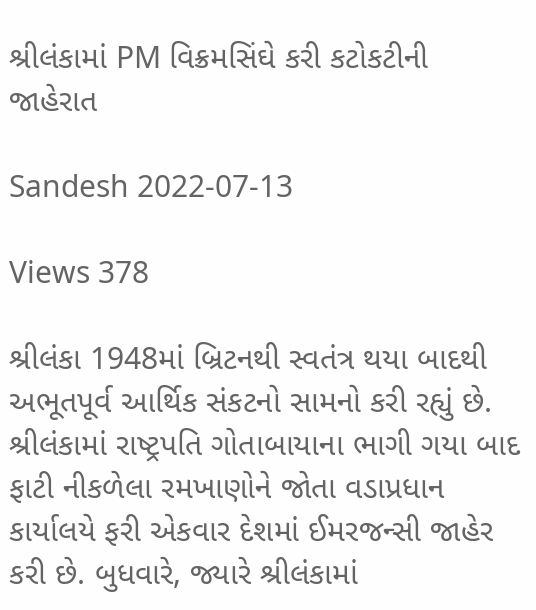શ્રીલંકામાં PM વિક્રમસિંઘે કરી કટોકટીની જાહેરાત

Sandesh 2022-07-13

Views 378

શ્રીલંકા 1948માં બ્રિટનથી સ્વતંત્ર થયા બાદથી અભૂતપૂર્વ આર્થિક સંકટનો સામનો કરી રહ્યું છે. શ્રીલંકામાં રાષ્ટ્રપતિ ગોતાબાયાના ભાગી ગયા બાદ ફાટી નીકળેલા રમખાણોને જોતા વડાપ્રધાન કાર્યાલયે ફરી એકવાર દેશમાં ઈમરજન્સી જાહેર કરી છે. બુધવારે, જ્યારે શ્રીલંકામાં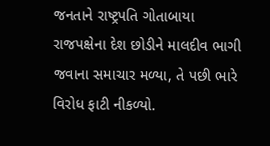જનતાને રાષ્ટ્રપતિ ગોતાબાયા રાજપક્ષેના દેશ છોડીને માલદીવ ભાગી જવાના સમાચાર મળ્યા, તે પછી ભારે વિરોધ ફાટી નીકળ્યો.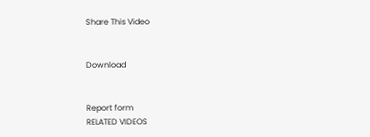Share This Video


Download


Report form
RELATED VIDEOS